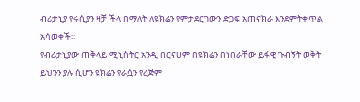ብሪታኒያ የሩሲያን ዛቻ ችላ በማለት ለዩክሬን የምታደርገውን ድጋፍ አጠናክራ እንደምትቀጥል አሳወቀች፡፡
የብሪታኒያው ጠቅላይ ሚኒስትር አንዲ በርናሀም በዩክሬን በነበራቸው ይፋዊ ጉብኝት ወቅት ይህንን ያሉ ሲሆን ዩክሬን የራሷን የረጅም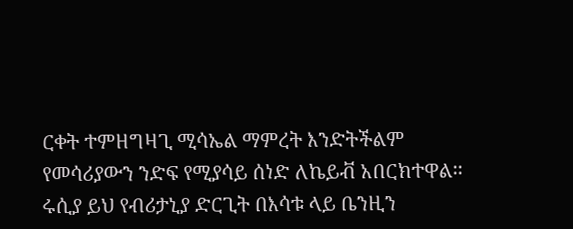ርቀት ተምዘግዛጊ ሚሳኤል ማምረት እንድትችልም የመሳሪያውን ንድፍ የሚያሳይ ሰነድ ለኬይቭ አበርክተዋል፡፡
ሩሲያ ይህ የብሪታኒያ ድርጊት በእሳቱ ላይ ቤንዚን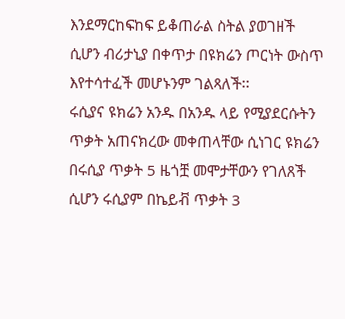እንደማርከፍከፍ ይቆጠራል ስትል ያወገዘች ሲሆን ብሪታኒያ በቀጥታ በዩክሬን ጦርነት ውስጥ እየተሳተፈች መሆኑንም ገልጻለች፡፡
ሩሲያና ዩክሬን አንዱ በአንዱ ላይ የሚያደርሱትን ጥቃት አጠናክረው መቀጠላቸው ሲነገር ዩክሬን በሩሲያ ጥቃት 5 ዜጎቿ መሞታቸውን የገለጸች ሲሆን ሩሲያም በኬይቭ ጥቃት 3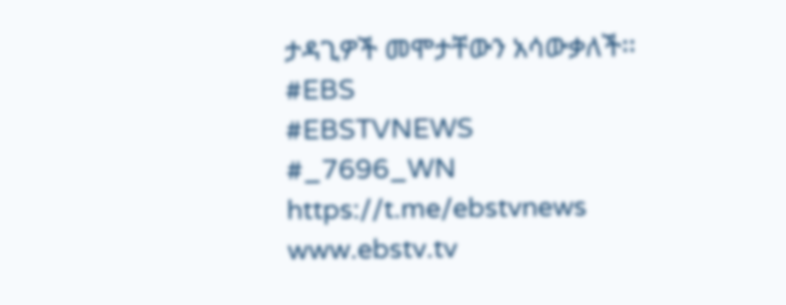ታዳጊዎች መሞታቸውን አሳውቃለች፡፡
#EBS
#EBSTVNEWS
#_7696_WN
https://t.me/ebstvnews
www.ebstv.tv